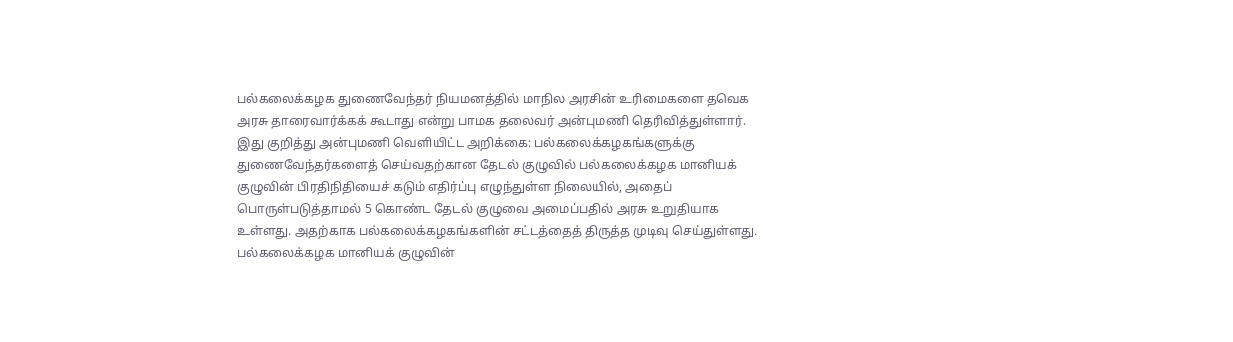பல்கலைக்கழக துணைவேந்தர் நியமனத்தில் மாநில அரசின் உரிமைகளை தவெக அரசு தாரைவார்க்கக் கூடாது என்று பாமக தலைவர் அன்புமணி தெரிவித்துள்ளார்.
இது குறித்து அன்புமணி வெளியிட்ட அறிக்கை: பல்கலைக்கழகங்களுக்கு துணைவேந்தர்களைத் செய்வதற்கான தேடல் குழுவில் பல்கலைக்கழக மானியக் குழுவின் பிரதிநிதியைச் கடும் எதிர்ப்பு எழுந்துள்ள நிலையில், அதைப் பொருள்படுத்தாமல் 5 கொண்ட தேடல் குழுவை அமைப்பதில் அரசு உறுதியாக உள்ளது. அதற்காக பல்கலைக்கழகங்களின் சட்டத்தைத் திருத்த முடிவு செய்துள்ளது. பல்கலைக்கழக மானியக் குழுவின்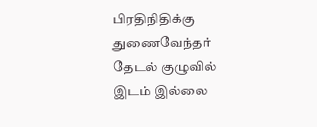பிரதிநிதிக்கு துணைவேந்தர் தேடல் குழுவில் இடம் இல்லை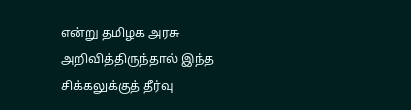என்று தமிழக அரசு அறிவித்திருந்தால் இந்த சிக்கலுக்குத் தீர்வு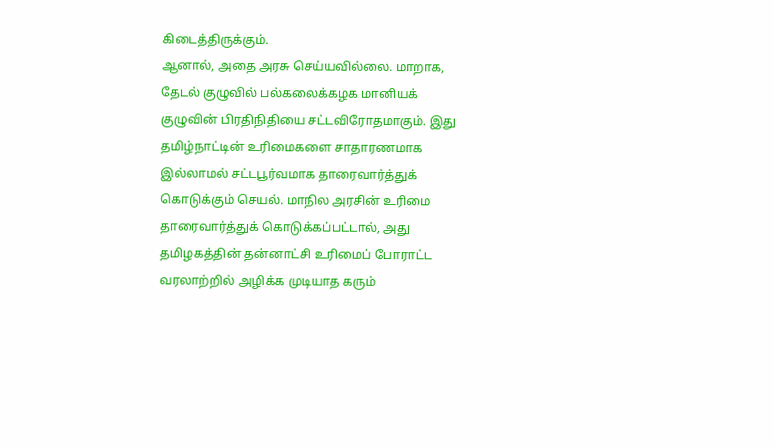கிடைத்திருக்கும்.
ஆனால், அதை அரசு செய்யவில்லை. மாறாக, தேடல் குழுவில் பல்கலைக்கழக மானியக் குழுவின் பிரதிநிதியை சட்டவிரோதமாகும். இது தமிழ்நாட்டின் உரிமைகளை சாதாரணமாக இல்லாமல் சட்டபூர்வமாக தாரைவார்த்துக் கொடுக்கும் செயல். மாநில அரசின் உரிமை தாரைவார்த்துக் கொடுக்கப்பட்டால், அது தமிழகத்தின் தன்னாட்சி உரிமைப் போராட்ட வரலாற்றில் அழிக்க முடியாத கரும்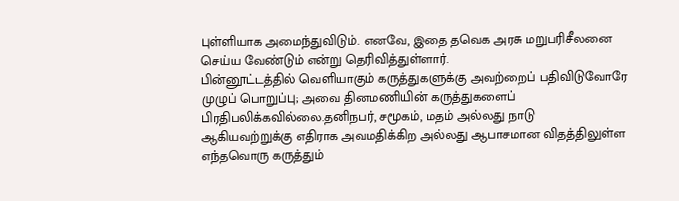புள்ளியாக அமைந்துவிடும். எனவே, இதை தவெக அரசு மறுபரிசீலனை செய்ய வேண்டும் என்று தெரிவித்துள்ளார்.
பின்னூட்டத்தில் வெளியாகும் கருத்துகளுக்கு அவற்றைப் பதிவிடுவோரே முழுப் பொறுப்பு; அவை தினமணியின் கருத்துகளைப் பிரதிபலிக்கவில்லை.தனிநபர், சமூகம், மதம் அல்லது நாடு ஆகியவற்றுக்கு எதிராக அவமதிக்கிற அல்லது ஆபாசமான விதத்திலுள்ள எந்தவொரு கருத்தும்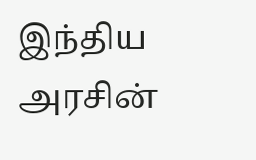இந்திய அரசின்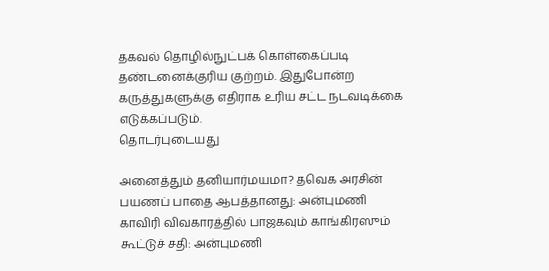தகவல் தொழில்நுட்பக் கொள்கைப்படி தண்டனைக்குரிய குற்றம். இதுபோன்ற கருத்துகளுக்கு எதிராக உரிய சட்ட நடவடிக்கை எடுக்கப்படும்.
தொடர்புடையது

அனைத்தும் தனியார்மயமா? தவெக அரசின் பயணப் பாதை ஆபத்தானது: அன்புமணி
காவிரி விவகாரத்தில் பாஜகவும் காங்கிரஸும் கூட்டுச் சதி: அன்புமணி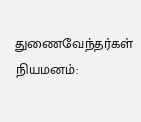துணைவேந்தர்கள் நியமனம்: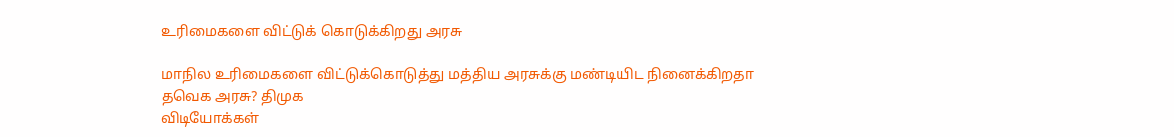உரிமைகளை விட்டுக் கொடுக்கிறது அரசு

மாநில உரிமைகளை விட்டுக்கொடுத்து மத்திய அரசுக்கு மண்டியிட நினைக்கிறதா தவெக அரசு? திமுக
விடியோக்கள்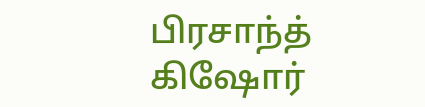பிரசாந்த் கிஷோர்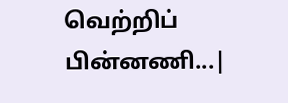வெற்றிப் பின்னணி...|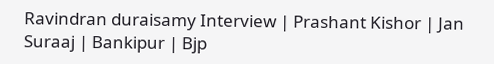Ravindran duraisamy Interview | Prashant Kishor | Jan Suraaj | Bankipur | Bjp